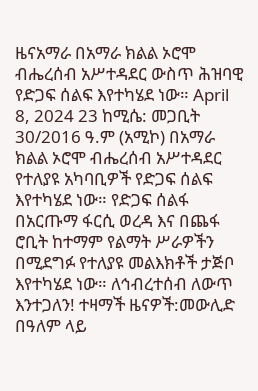ዜናአማራ በአማራ ክልል ኦሮሞ ብሔረሰብ አሥተዳደር ውስጥ ሕዝባዊ የድጋፍ ሰልፍ እየተካሄደ ነው። April 8, 2024 23 ከሚሴ: መጋቢት 30/2016 ዓ.ም (አሚኮ) በአማራ ክልል ኦሮሞ ብሔረሰብ አሥተዳደር የተለያዩ አካባቢዎች የድጋፍ ሰልፍ እየተካሄደ ነው። የድጋፍ ሰልፋ በአርጡማ ፋርሲ ወረዳ እና በጨፋ ሮቢት ከተማም የልማት ሥራዎችን በሚደግፉ የተለያዩ መልእክቶች ታጅቦ እየተካሄደ ነው። ለኅብረተሰብ ለውጥ እንተጋለን! ተዛማች ዜናዎች:መውሊድ በዓለም ላይ